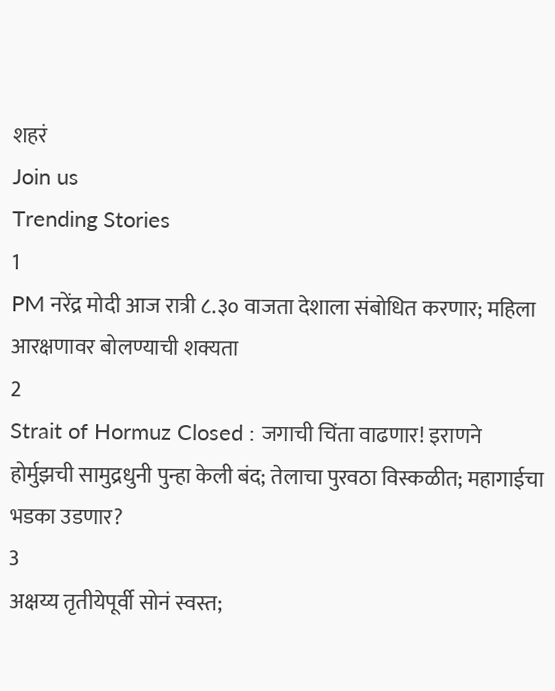शहरं
Join us
Trending Stories
1
PM नरेंद्र मोदी आज रात्री ८.३० वाजता देशाला संबोधित करणार; महिला आरक्षणावर बोलण्याची शक्यता
2
Strait of Hormuz Closed : जगाची चिंता वाढणार! इराणने होर्मुझची सामुद्रधुनी पुन्हा केली बंद; तेलाचा पुरवठा विस्कळीत; महागाईचा भडका उडणार?
3
अक्षय्य तृतीयेपूर्वी सोनं स्वस्त;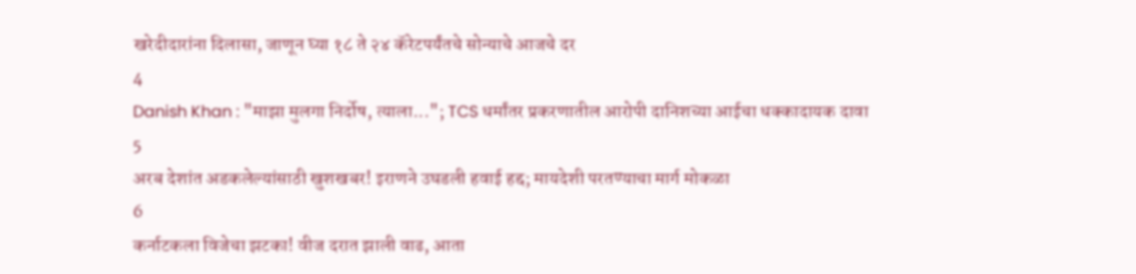खरेदीदारांना दिलासा, जाणून घ्या १८ ते २४ कॅरेटपर्यंतचे सोन्याचे आजचे दर
4
Danish Khan : "माझा मुलगा निर्दोष, त्याला..."; TCS धर्मांतर प्रकरणातील आरोपी दानिशच्या आईचा धक्कादायक दावा
5
अरब देशांत अडकलेल्यांसाठी खुशखबर! इराणने उघडली हवाई हद्द; मायदेशी परतण्याचा मार्ग मोकळा
6
कर्नाटकला विजेचा झटका! वीज दरात झाली वाढ, आता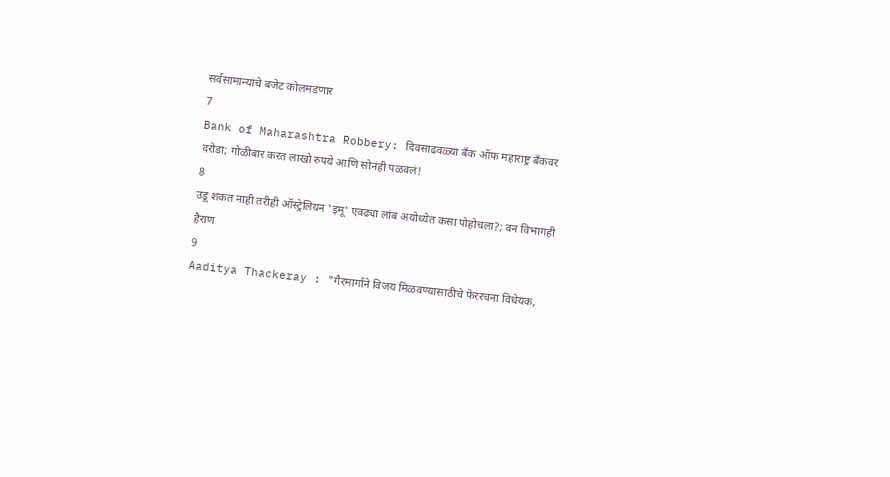सर्वसामान्यांचे बजेट कोलमडणार
7
Bank of Maharashtra Robbery: दिवसाढवळ्या बँक ऑफ महाराष्ट्र बँकवर दरोडा; गोळीबार करत लाखो रुपये आणि सोनंही पळवलं!
8
उडू शकत नाही तरीही ऑस्ट्रेलियन 'इमू' एवढ्या लांब अयोध्येत कसा पोहोचला?; वन विभागही हैराण
9
Aaditya Thackeray : "गैरमार्गाने विजय मिळवण्यासाठीचे फेररचना विधेयक,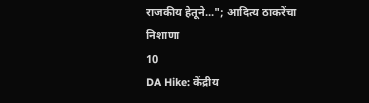राजकीय हेतूने..."; आदित्य ठाकरेंचा निशाणा
10
DA Hike: केंद्रीय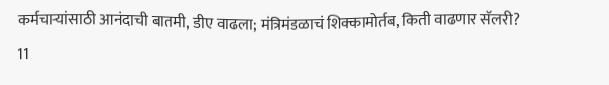कर्मचाऱ्यांसाठी आनंदाची बातमी, डीए वाढला; मंत्रिमंडळाचं शिक्कामोर्तब, किती वाढणार सॅलरी?
11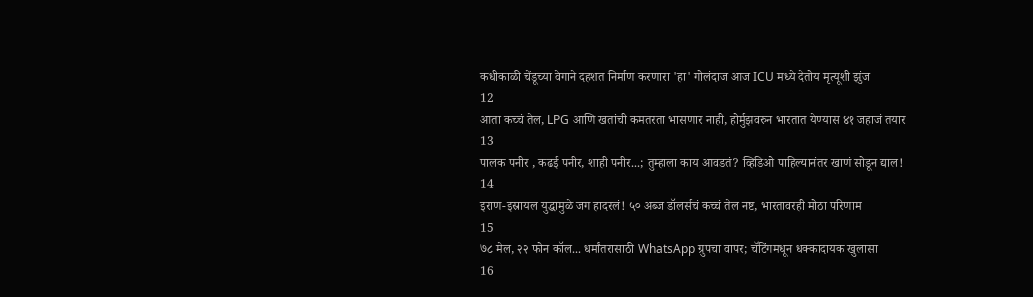कधीकाळी चेंडूच्या वेगाने दहशत निर्माण करणारा 'हा' गोलंदाज आज ICU मध्ये देतोय मृत्यूशी झुंज
12
आता कच्चं तेल, LPG आणि खतांची कमतरता भासणार नाही, होर्मुझवरुन भारतात येण्यास ४१ जहाजं तयार
13
पालक पनीर , कढई पनीर, शाही पनीर...; तुम्हाला काय आवडतं? व्हिडिओ पाहिल्यानंतर खाणं सोडून द्याल!
14
इराण-इस्रायल युद्धामुळे जग हादरलं! ५० अब्ज डॉलर्सचं कच्चं तेल नष्ट, भारतावरही मोठा परिणाम
15
७८ मेल, २२ फोन कॉल... धर्मांतरासाठी WhatsApp ग्रुपचा वापर; चॅटिंगमधून धक्कादायक खुलासा
16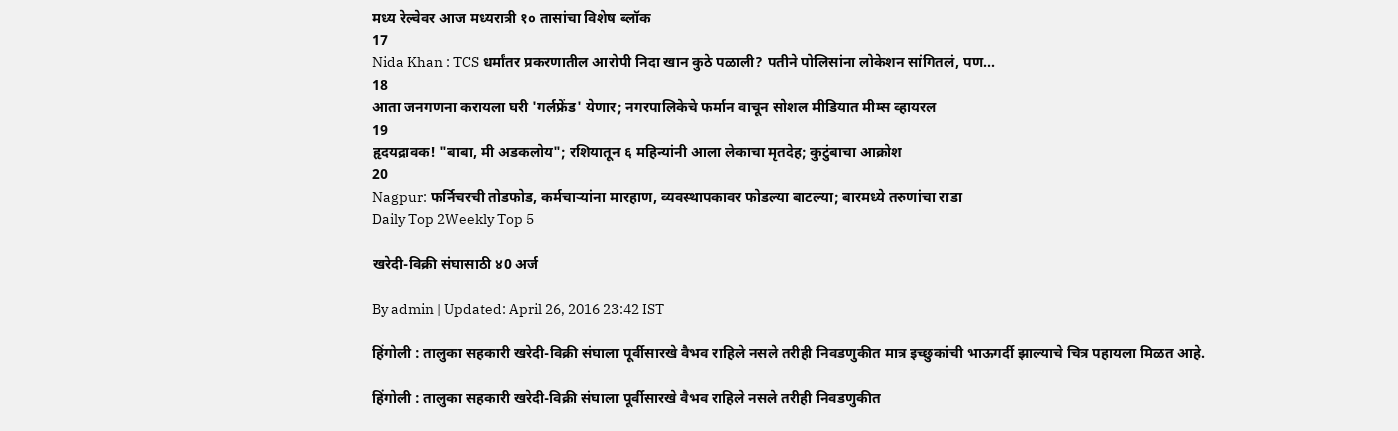मध्य रेल्वेवर आज मध्यरात्री १० तासांचा विशेष ब्लॉक
17
Nida Khan : TCS धर्मांतर प्रकरणातील आरोपी निदा खान कुठे पळाली? पतीने पोलिसांना लोकेशन सांगितलं, पण...
18
आता जनगणना करायला घरी 'गर्लफ्रेंड' येणार; नगरपालिकेचे फर्मान वाचून सोशल मीडियात मीम्स व्हायरल
19
हृदयद्रावक! "बाबा, मी अडकलोय"; रशियातून ६ महिन्यांनी आला लेकाचा मृतदेह; कुटुंबाचा आक्रोश
20
Nagpur: फर्निचरची तोडफोड, कर्मचाऱ्यांना मारहाण, व्यवस्थापकावर फोडल्या बाटल्या; बारमध्ये तरुणांचा राडा
Daily Top 2Weekly Top 5

खरेदी-विक्री संघासाठी ४0 अर्ज

By admin | Updated: April 26, 2016 23:42 IST

हिंगोली : तालुका सहकारी खरेदी-विक्री संघाला पूर्वीसारखे वैभव राहिले नसले तरीही निवडणुकीत मात्र इच्छुकांची भाऊगर्दी झाल्याचे चित्र पहायला मिळत आहे.

हिंगोली : तालुका सहकारी खरेदी-विक्री संघाला पूर्वीसारखे वैभव राहिले नसले तरीही निवडणुकीत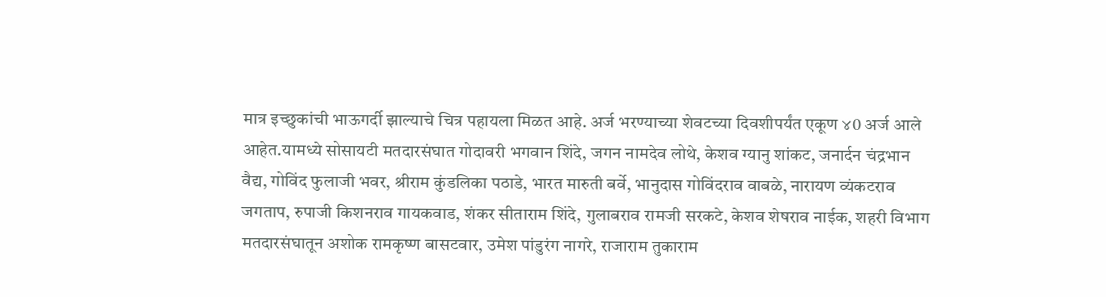मात्र इच्छुकांची भाऊगर्दी झाल्याचे चित्र पहायला मिळत आहे. अर्ज भरण्याच्या शेवटच्या दिवशीपर्यंत एकूण ४0 अर्ज आले आहेत.यामध्ये सोसायटी मतदारसंघात गोदावरी भगवान शिंदे, जगन नामदेव लोथे, केशव ग्यानु शांकट, जनार्दन चंद्रभान वैद्य, गोविंद फुलाजी भवर, श्रीराम कुंडलिका पठाडे, भारत मारुती बर्वे, भानुदास गोविंदराव वाबळे, नारायण व्यंकटराव जगताप, रुपाजी किशनराव गायकवाड, शंकर सीताराम शिंदे, गुलाबराव रामजी सरकटे, केशव शेषराव नाईक, शहरी विभाग मतदारसंघातून अशोक रामकृष्ण बासटवार, उमेश पांडुरंग नागरे, राजाराम तुकाराम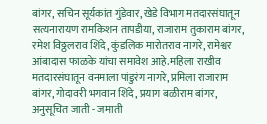बांगर, सचिन सूर्यकांत गुंडेवार, खेडे विभाग मतदारसंघातून सत्यनारायण रामकिशन तापडीया, राजाराम तुकाराम बांगर, रमेश विठ्ठलराव शिंदे, कुंडलिक मारोतराव नागरे, रामेश्वर आंबादास फाळके यांचा समावेश आहे.महिला राखीव मतदारसंघातून वनमाला पांडुरंग नागरे, प्रमिला राजाराम बांगर, गोदावरी भगवान शिंदे, प्रयाग बळीराम बांगर, अनुसूचित जाती - जमाती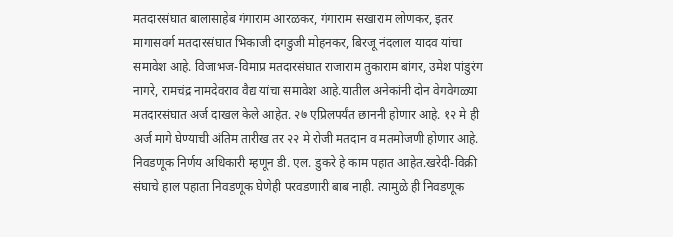मतदारसंघात बालासाहेब गंगाराम आरळकर, गंगाराम सखाराम लोणकर, इतर मागासवर्ग मतदारसंघात भिकाजी दगडुजी मोहनकर, बिरजू नंदलाल यादव यांचा समावेश आहे. विजाभज-विमाप्र मतदारसंघात राजाराम तुकाराम बांगर, उमेश पांडुरंग नागरे, रामचंद्र नामदेवराव वैद्य यांचा समावेश आहे.यातील अनेकांनी दोन वेगवेगळ्या मतदारसंघात अर्ज दाखल केले आहेत. २७ एप्रिलपर्यंत छाननी होणार आहे. १२ मे ही अर्ज मागे घेण्याची अंतिम तारीख तर २२ मे रोजी मतदान व मतमोजणी होणार आहे. निवडणूक निर्णय अधिकारी म्हणून डी. एल. डुकरे हे काम पहात आहेत.खरेदी-विक्री संघाचे हाल पहाता निवडणूक घेणेही परवडणारी बाब नाही. त्यामुळे ही निवडणूक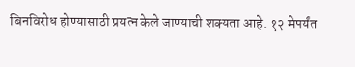बिनविरोध होण्यासाठी प्रयत्न केले जाण्याची शक्यता आहे. १२ मेपर्यंत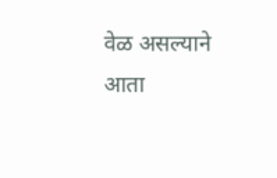वेळ असल्याने आता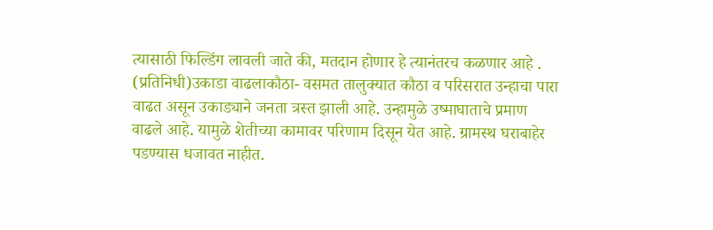त्यासाठी फिल्डिंग लावली जाते की, मतदान होणार हे त्यानंतरच कळणार आहे . (प्रतिनिधी)उकाडा वाढलाकौठा- वसमत तालुक्यात कौठा व परिसरात उन्हाचा पारा वाढत असून उकाड्याने जनता त्रस्त झाली आहे. उन्हामुळे उष्माघाताचे प्रमाण वाढले आहे. यामुळे शेतीच्या कामावर परिणाम दिसून येत आहे. ग्रामस्थ घराबाहेर पडण्यास धजावत नाहीत.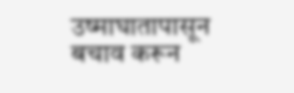उष्माघातापासून बचाव करून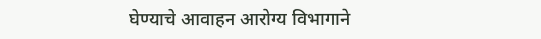घेण्याचे आवाहन आरोग्य विभागाने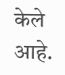केले आहे.